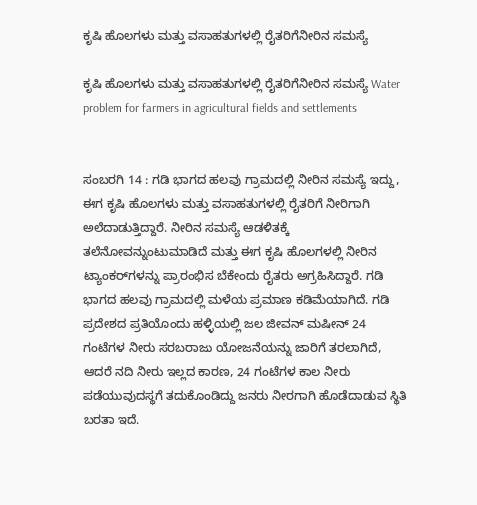ಕೃಷಿ ಹೊಲಗಳು ಮತ್ತು ವಸಾಹತುಗಳಲ್ಲಿ ರೈತರಿಗೆನೀರಿನ ಸಮಸ್ಯೆ

ಕೃಷಿ ಹೊಲಗಳು ಮತ್ತು ವಸಾಹತುಗಳಲ್ಲಿ ರೈತರಿಗೆನೀರಿನ ಸಮಸ್ಯೆ Water problem for farmers in agricultural fields and settlements


ಸಂಬರಗಿ 14 : ಗಡಿ ಭಾಗದ ಹಲವು ಗ್ರಾಮದಲ್ಲಿ ನೀರಿನ ಸಮಸ್ಯೆ ಇದ್ದು, ಈಗ ಕೃಷಿ ಹೊಲಗಳು ಮತ್ತು ವಸಾಹತುಗಳಲ್ಲಿ ರೈತರಿಗೆ ನೀರಿಗಾಗಿ ಅಲೆದಾಡುತ್ತಿದ್ದಾರೆ. ನೀರಿನ ಸಮಸ್ಯೆ ಆಡಳಿತಕ್ಕೆ ತಲೆನೋವನ್ನುಂಟುಮಾಡಿದೆ ಮತ್ತು ಈಗ ಕೃಷಿ ಹೊಲಗಳಲ್ಲಿ ನೀರಿನ ಟ್ಯಾಂಕರ್‌ಗಳನ್ನು ಪ್ರಾರಂಭಿಸ ಬೆಕೇಂದು ರೈತರು ಅಗ್ರಹಿಸಿದ್ದಾರೆ. ಗಡಿ ಭಾಗದ ಹಲವು ಗ್ರಾಮದಲ್ಲಿ ಮಳೆಯ ಪ್ರಮಾಣ ಕಡಿಮೆಯಾಗಿದೆ. ಗಡಿ ಪ್ರದೇಶದ ಪ್ರತಿಯೊಂದು ಹಳ್ಳಿಯಲ್ಲಿ ಜಲ ಜೀವನ್ ಮಷೀನ್‌ 24 ಗಂಟೆಗಳ ನೀರು ಸರಬರಾಜು ಯೋಜನೆಯನ್ನು ಜಾರಿಗೆ ತರಲಾಗಿದೆ, ಆದರೆ ನದಿ ನೀರು ಇಲ್ಲದ ಕಾರಣ, 24 ಗಂಟೆಗಳ ಕಾಲ ನೀರು ಪಡೆಯುವುದಸ್ಥಗೆ ತದುಕೊಂಡಿದ್ದು ಜನರು ನೀರಗಾಗಿ ಹೊಡೆದಾಡುವ ಸ್ಥಿತಿ ಬರತಾ ಇದೆ.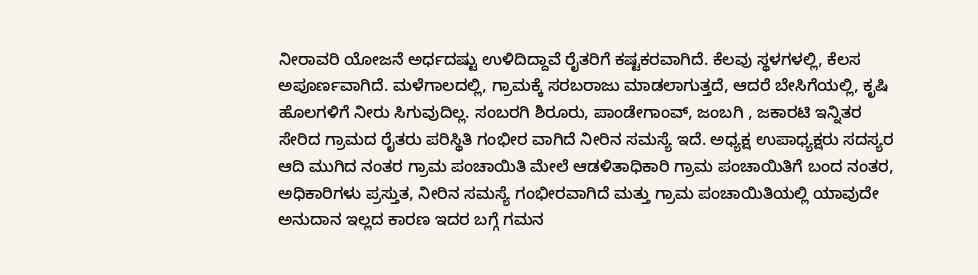ನೀರಾವರಿ ಯೋಜನೆ ಅರ್ಧದಷ್ಟು ಉಳಿದಿದ್ದಾವೆ ರೈತರಿಗೆ ಕಷ್ಟಕರವಾಗಿದೆ. ಕೆಲವು ಸ್ಥಳಗಳಲ್ಲಿ, ಕೆಲಸ ಅಪೂರ್ಣವಾಗಿದೆ. ಮಳೆಗಾಲದಲ್ಲಿ, ಗ್ರಾಮಕ್ಕೆ ಸರಬರಾಜು ಮಾಡಲಾಗುತ್ತದೆ, ಆದರೆ ಬೇಸಿಗೆಯಲ್ಲಿ, ಕೃಷಿ ಹೊಲಗಳಿಗೆ ನೀರು ಸಿಗುವುದಿಲ್ಲ. ಸಂಬರಗಿ ಶಿರೂರು, ಪಾಂಡೇಗಾಂವ್, ಜಂಬಗಿ , ಜಕಾರಟಿ ಇನ್ನಿತರ ಸೇರಿದ ಗ್ರಾಮದ ರೈತರು ಪರಿಸ್ಥಿತಿ ಗಂಭೀರ ವಾಗಿದೆ ನೀರಿನ ಸಮಸ್ಯೆ ಇದೆ. ಅಧ್ಯಕ್ಷ ಉಪಾಧ್ಯಕ್ಷರು ಸದಸ್ಯರ ಆದಿ ಮುಗಿದ ನಂತರ ಗ್ರಾಮ ಪಂಚಾಯಿತಿ ಮೇಲೆ ಆಡಳಿತಾಧಿಕಾರಿ ಗ್ರಾಮ ಪಂಚಾಯಿತಿಗೆ ಬಂದ ನಂತರ, ಅಧಿಕಾರಿಗಳು ಪ್ರಸ್ತುತ, ನೀರಿನ ಸಮಸ್ಯೆ ಗಂಭೀರವಾಗಿದೆ ಮತ್ತು ಗ್ರಾಮ ಪಂಚಾಯಿತಿಯಲ್ಲಿ ಯಾವುದೇ ಅನುದಾನ ಇಲ್ಲದ ಕಾರಣ ಇದರ ಬಗ್ಗೆ ಗಮನ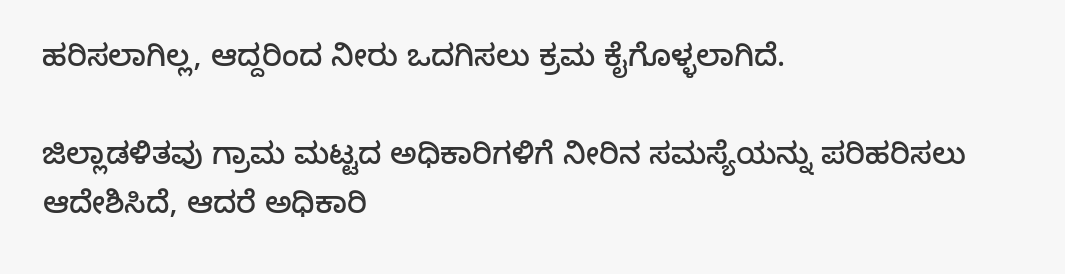ಹರಿಸಲಾಗಿಲ್ಲ, ಆದ್ದರಿಂದ ನೀರು ಒದಗಿಸಲು ಕ್ರಮ ಕೈಗೊಳ್ಳಲಾಗಿದೆ.

ಜಿಲ್ಲಾಡಳಿತವು ಗ್ರಾಮ ಮಟ್ಟದ ಅಧಿಕಾರಿಗಳಿಗೆ ನೀರಿನ ಸಮಸ್ಯೆಯನ್ನು ಪರಿಹರಿಸಲು ಆದೇಶಿಸಿದೆ, ಆದರೆ ಅಧಿಕಾರಿ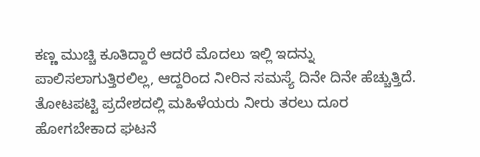ಕಣ್ಣ ಮುಚ್ಚಿ ಕೂತಿದ್ದಾರೆ ಆದರೆ ಮೊದಲು ಇಲ್ಲಿ ಇದನ್ನು ಪಾಲಿಸಲಾಗುತ್ತಿರಲಿಲ್ಲ, ಆದ್ದರಿಂದ ನೀರಿನ ಸಮಸ್ಯೆ ದಿನೇ ದಿನೇ ಹೆಚ್ಚುತ್ತಿದೆ. ತೋಟಪಟ್ಟಿ ಪ್ರದೇಶದಲ್ಲಿ ಮಹಿಳೆಯರು ನೀರು ತರಲು ದೂರ ಹೋಗಬೇಕಾದ ಘಟನೆ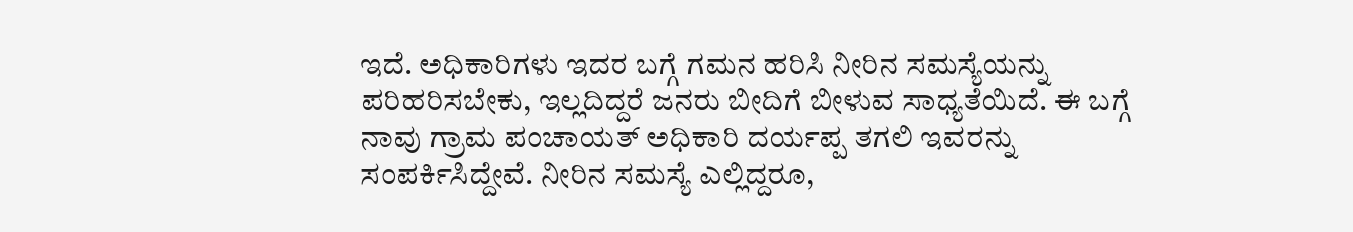ಇದೆ. ಅಧಿಕಾರಿಗಳು ಇದರ ಬಗ್ಗೆ ಗಮನ ಹರಿಸಿ ನೀರಿನ ಸಮಸ್ಯೆಯನ್ನು ಪರಿಹರಿಸಬೇಕು, ಇಲ್ಲದಿದ್ದರೆ ಜನರು ಬೀದಿಗೆ ಬೀಳುವ ಸಾಧ್ಯತೆಯಿದೆ. ಈ ಬಗ್ಗೆ ನಾವು ಗ್ರಾಮ ಪಂಚಾಯತ್ ಅಧಿಕಾರಿ ದರ್ಯಪ್ಪ ತಗಲಿ ಇವರನ್ನು ಸಂಪರ್ಕಿಸಿದ್ದೇವೆ. ನೀರಿನ ಸಮಸ್ಯೆ ಎಲ್ಲಿದ್ದರೂ,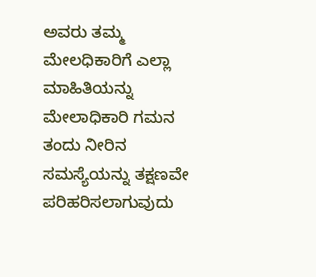ಅವರು ತಮ್ಮ ಮೇಲಧಿಕಾರಿಗೆ ಎಲ್ಲಾ ಮಾಹಿತಿಯನ್ನು ಮೇಲಾಧಿಕಾರಿ ಗಮನ ತಂದು ನೀರಿನ ಸಮಸ್ಯೆಯನ್ನು ತಕ್ಷಣವೇ ಪರಿಹರಿಸಲಾಗುವುದು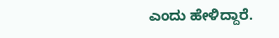ಎಂದು ಹೇಳಿದ್ದಾರೆ.